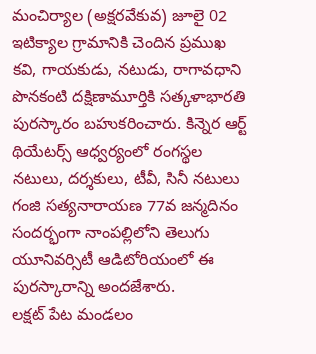మంచిర్యాల (అక్షరవేకువ) జూలై 02
ఇటిక్యాల గ్రామానికి చెందిన ప్రముఖ కవి, గాయకుడు, నటుడు, రాగావధాని పొనకంటి దక్షిణామూర్తికి సత్కళాభారతి పురస్కారం బహుకరించారు. కిన్నెర ఆర్ట్ థియేటర్స్ ఆధ్వర్యంలో రంగస్థల నటులు, దర్శకులు, టీవీ, సినీ నటులు గంజి సత్యనారాయణ 77వ జన్మదినం సందర్భంగా నాంపల్లిలోని తెలుగు యూనివర్సిటీ ఆడిటోరియంలో ఈ పురస్కారాన్ని అందజేశారు.
లక్షట్ పేట మండలం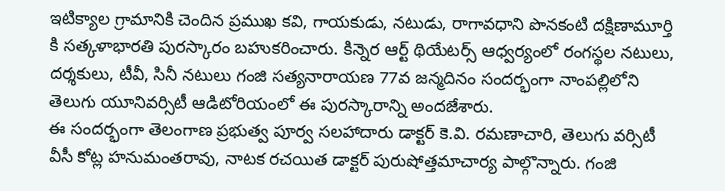ఇటిక్యాల గ్రామానికి చెందిన ప్రముఖ కవి, గాయకుడు, నటుడు, రాగావధాని పొనకంటి దక్షిణామూర్తి కి సత్కళాభారతి పురస్కారం బహుకరించారు. కిన్నెర ఆర్ట్ థియేటర్స్ ఆధ్వర్యంలో రంగస్థల నటులు, దర్శకులు, టీవీ, సినీ నటులు గంజి సత్యనారాయణ 77వ జన్మదినం సందర్భంగా నాంపల్లిలోని తెలుగు యూనివర్సిటీ ఆడిటోరియంలో ఈ పురస్కారాన్ని అందజేశారు.
ఈ సందర్భంగా తెలంగాణ ప్రభుత్వ పూర్వ సలహాదారు డాక్టర్ కె.వి. రమణాచారి, తెలుగు వర్సిటీ వీసీ కోట్ల హనుమంతరావు, నాటక రచయిత డాక్టర్ పురుషోత్తమాచార్య పాల్గొన్నారు. గంజి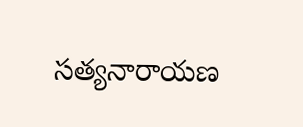సత్యనారాయణ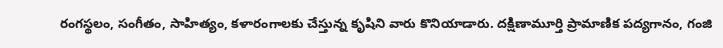రంగస్థలం, సంగీతం, సాహిత్యం, కళారంగాలకు చేస్తున్న కృషిని వారు కొనియాడారు. దక్షిణామూర్తి ప్రామాణిక పద్యగానం, గంజి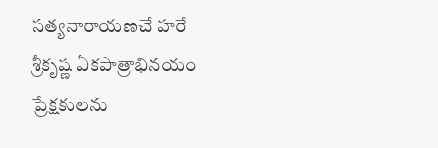సత్యనారాయణచే హరే శ్రీకృష్ణ ఏకపాత్రాభినయం ప్రేక్షకులను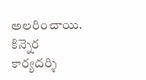అలరించాయి. కిన్నెర కార్యదర్శి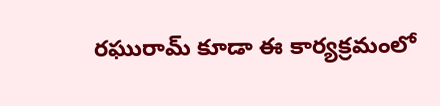రఘురామ్ కూడా ఈ కార్యక్రమంలో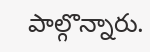పాల్గొన్నారు.